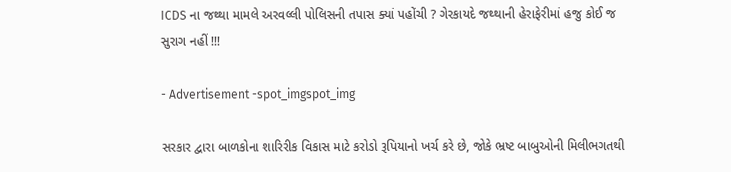ICDS ના જથ્થા મામલે અરવલ્લી પોલિસની તપાસ ક્યાં પહોંચી ? ગેરકાયદે જથ્થાની હેરાફેરીમાં હજુ કોઈ જ સુરાગ નહીં !!!

- Advertisement -spot_imgspot_img

સરકાર દ્વારા બાળકોના શારિરીક વિકાસ માટે કરોડો રૂપિયાનો ખર્ચ કરે છે, જોકે ભ્રષ્ટ બાબુઓની મિલીભગતથી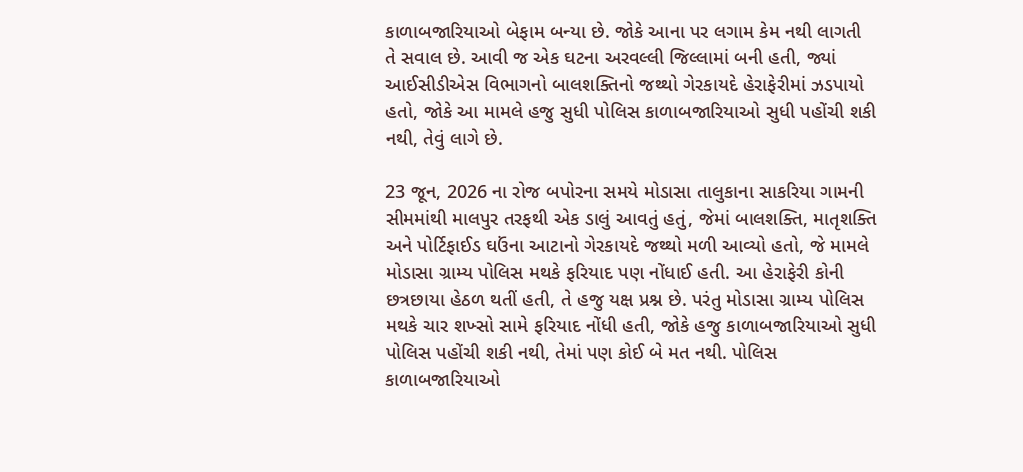કાળાબજારિયાઓ બેફામ બન્યા છે. જોકે આના પર લગામ કેમ નથી લાગતી તે સવાલ છે. આવી જ એક ઘટના અરવલ્લી જિલ્લામાં બની હતી, જ્યાં આઈસીડીએસ વિભાગનો બાલશક્તિનો જથ્થો ગેરકાયદે હેરાફેરીમાં ઝડપાયો હતો, જોકે આ મામલે હજુ સુધી પોલિસ કાળાબજારિયાઓ સુધી પહોંચી શકી નથી, તેવું લાગે છે.

23 જૂન, 2026 ના રોજ બપોરના સમયે મોડાસા તાલુકાના સાકરિયા ગામની સીમમાંથી માલપુર તરફથી એક ડાલું આવતું હતું, જેમાં બાલશક્તિ, માતૃશક્તિ અને પોર્ટિફાઈડ ઘઉંના આટાનો ગેરકાયદે જથ્થો મળી આવ્યો હતો, જે મામલે મોડાસા ગ્રામ્ય પોલિસ મથકે ફરિયાદ પણ નોંધાઈ હતી. આ હેરાફેરી કોની છત્રછાયા હેઠળ થતીં હતી, તે હજુ યક્ષ પ્રશ્ન છે. પરંતુ મોડાસા ગ્રામ્ય પોલિસ મથકે ચાર શખ્સો સામે ફરિયાદ નોંધી હતી, જોકે હજુ કાળાબજારિયાઓ સુધી પોલિસ પહોંચી શકી નથી, તેમાં પણ કોઈ બે મત નથી. પોલિસ કાળાબજારિયાઓ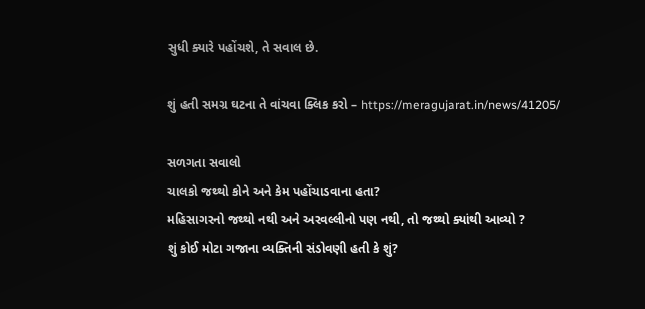સુધી ક્યારે પહોંચશે, તે સવાલ છે.

શું હતી સમગ્ર ઘટના તે વાંચવા ક્લિક કરો – https://meragujarat.in/news/41205/

સળગતા સવાલો
ચાલકો જથ્થો કોને અને કેમ પહોંચાડવાના હતા?
મહિસાગરનો જથ્થો નથી અને અરવલ્લીનો પણ નથી, તો જથ્થો ક્યાંથી આવ્યો ?
શું કોઈ મોટા ગજાના વ્યક્તિની સંડોવણી હતી કે શું?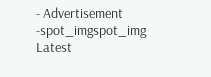- Advertisement -spot_imgspot_img
Latest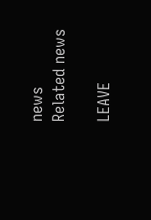news
Related news

LEAVE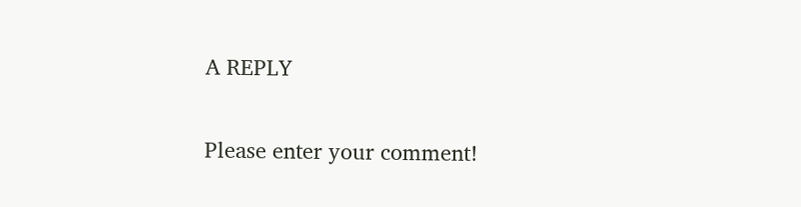A REPLY

Please enter your comment!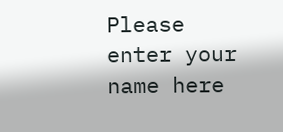Please enter your name here